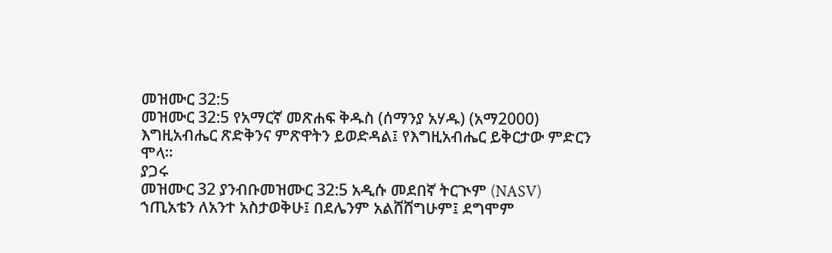መዝሙር 32:5
መዝሙር 32:5 የአማርኛ መጽሐፍ ቅዱስ (ሰማንያ አሃዱ) (አማ2000)
እግዚአብሔር ጽድቅንና ምጽዋትን ይወድዳል፤ የእግዚአብሔር ይቅርታው ምድርን ሞላ።
ያጋሩ
መዝሙር 32 ያንብቡመዝሙር 32:5 አዲሱ መደበኛ ትርጒም (NASV)
ኀጢአቴን ለአንተ አስታወቅሁ፤ በደሌንም አልሸሸግሁም፤ ደግሞም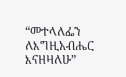“መተላለፌን ለእግዚአብሔር እናዘዛለሁ”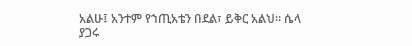አልሁ፤ አንተም የኀጢአቴን በደል፣ ይቅር አልህ። ሴላ
ያጋሩ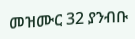መዝሙር 32 ያንብቡ